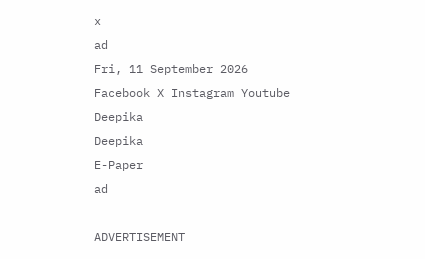x
ad
Fri, 11 September 2026
Facebook X Instagram Youtube
Deepika
Deepika
E-Paper
ad

ADVERTISEMENT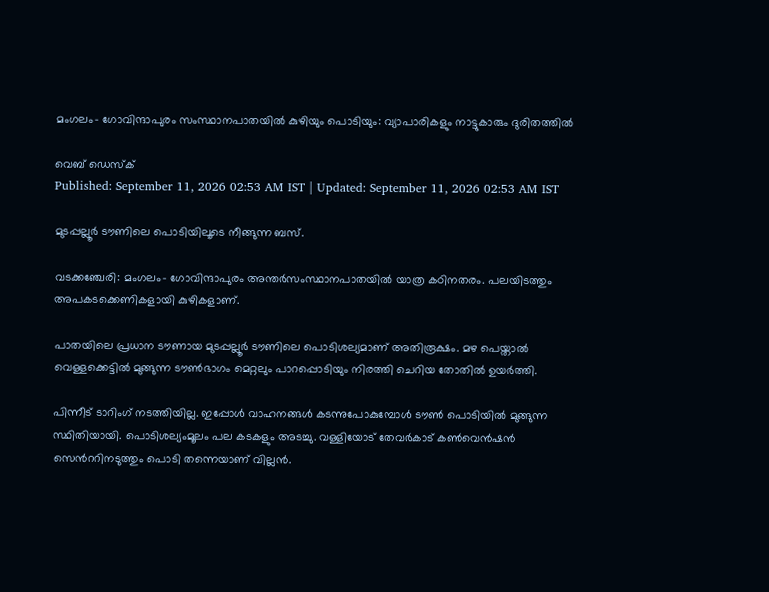മംഗലം- ഗോവിന്ദാപുരം സംസ്ഥാനപാതയിൽ കുഴിയും പൊടിയും: വ്യാപാരികളും നാട്ടുകാരും ദുരിതത്തിൽ

വെബ് ഡെസ്ക്
Published: September 11, 2026 02:53 AM IST | Updated: September 11, 2026 02:53 AM IST

മുടപ്പല്ലൂർ ടൗണിലെ പൊടിയിലൂടെ നീങ്ങുന്ന ബസ്.

വടക്കഞ്ചേരി: മംഗലം- ഗോവിന്ദാപുരം അന്തർസംസ്ഥാനപാതയിൽ യാത്ര കഠിനതരം. പലയിടത്തും അപകടക്കെണികളായി കുഴികളാണ്.

പാതയിലെ പ്രധാന ടൗണായ മുടപ്പല്ലൂർ ടൗണിലെ പൊടിശല്യമാണ് അതിരൂക്ഷം. മഴ പെയ്താൽ വെള്ളക്കെട്ടിൽ മുങ്ങുന്ന ടൗൺഭാഗം മെറ്റലും പാറപ്പൊടിയും നിരത്തി ചെറിയ തോതിൽ ഉയർത്തി.

പിന്നീട് ടാറിംഗ് നടത്തിയില്ല. ഇപ്പോൾ വാഹനങ്ങൾ കടന്നുപോകുമ്പോൾ ടൗൺ പൊടിയിൽ മുങ്ങുന്ന സ്ഥിതിയായി. പൊടിശല്യംമൂലം പല കടകളും അടച്ചു. വള്ളിയോട് തേവർകാട് കൺവെൻഷൻ സെന്‍ററിനടുത്തും പൊടി തന്നെയാണ് വില്ലൻ.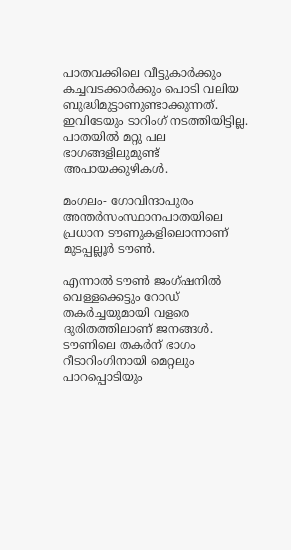പാതവക്കിലെ വീട്ടുകാർക്കും കച്ചവടക്കാർക്കും പൊടി വലിയ ബുദ്ധിമുട്ടാണുണ്ടാക്കുന്നത്. ഇവിടേയും ടാറിംഗ് നടത്തിയിട്ടില്ല. പാതയിൽ മറ്റു പല ഭാഗങ്ങളിലുമുണ്ട് അപായക്കുഴികൾ.

മംഗലം- ഗോവിന്ദാപുരം അന്തർസംസ്ഥാനപാതയിലെ പ്രധാന ടൗണുകളിലൊന്നാണ് മുടപ്പല്ലൂർ ടൗൺ.

എന്നാൽ ടൗൺ ജംഗ്ഷനിൽ വെള്ളക്കെട്ടും റോഡ് തകർച്ചയുമായി വളരെ ദുരിതത്തിലാണ് ജനങ്ങൾ. ടൗണിലെ തകർന് ഭാഗം റീടാറിംഗിനായി മെറ്റലും പാറപ്പൊടിയും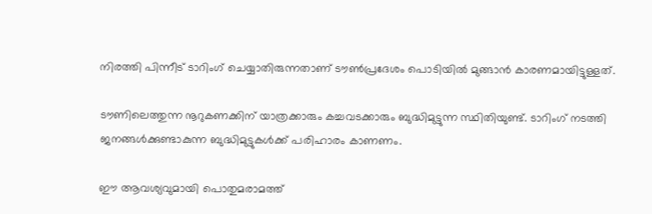നിരത്തി പിന്നീട് ടാറിംഗ് ചെയ്യാതിരുന്നതാണ് ടൗൺപ്രദേശം പൊടിയിൽ മുങ്ങാൻ കാരണമായിട്ടുള്ളത്.

ടൗണിലെത്തുന്ന നൂറുകണക്കിന് യാത്രക്കാരും കച്ചവടക്കാരും ബുദ്ധിമുട്ടുന്ന സ്ഥിതിയുണ്ട്. ടാറിംഗ് നടത്തി ജനങ്ങൾക്കുണ്ടാകുന്ന ബുദ്ധിമുട്ടുകൾക്ക് പരിഹാരം കാണണം.

ഈ ആവശ്യവുമായി പൊതുമരാമത്ത്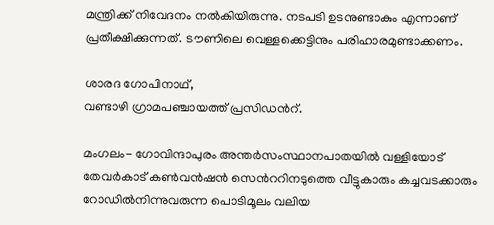മന്ത്രിക്ക് നിവേദനം നൽകിയിരുന്നു. നടപടി ഉടനുണ്ടാകും എന്നാണ് പ്രതീക്ഷിക്കുന്നത്. ടൗണിലെ വെള്ളക്കെട്ടിനും പരിഹാരമുണ്ടാക്കണം.

ശാരദ ഗോപിനാഥ്,
വണ്ടാഴി ഗ്രാമപഞ്ചായത്ത് പ്രസിഡന്‍റ്.

മംഗലം- ഗോവിന്ദാപുരം അന്തർസംസ്ഥാനപാതയിൽ വള്ളിയോട് തേവർകാട് കൺവൻഷൻ സെന്‍ററിനടുത്തെ വീട്ടുകാരും കച്ചവടക്കാരും റോഡിൽനിന്നുവരുന്ന പൊടിമൂലം വലിയ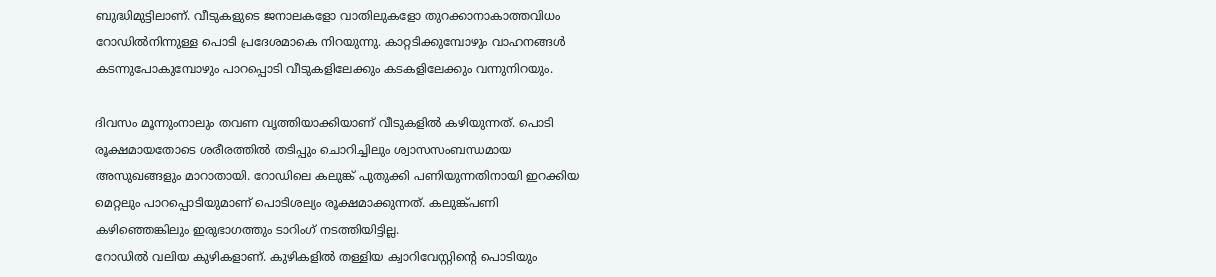ബുദ്ധിമുട്ടിലാണ്. വീടുകളുടെ ജനാലകളോ വാതിലുകളോ തുറക്കാനാകാത്തവിധം റോഡിൽനിന്നുള്ള പൊടി പ്രദേശമാകെ നിറയുന്നു. കാറ്റടിക്കുമ്പോഴും വാഹനങ്ങൾ കടന്നുപോകുമ്പോഴും പാറപ്പൊടി വീടുകളിലേക്കും കടകളിലേക്കും വന്നുനിറയും.

ദിവസം മൂന്നുംനാലും തവണ വൃത്തിയാക്കിയാണ് വീടുകളിൽ കഴിയുന്നത്. പൊടി രൂക്ഷമായതോടെ ശരീരത്തിൽ തടിപ്പും ചൊറിച്ചിലും ശ്വാസസംബന്ധമായ അസുഖങ്ങളും മാറാതായി. റോഡിലെ കലുങ്ക് പുതുക്കി പണിയുന്നതിനായി ഇറക്കിയ മെറ്റലും പാറപ്പൊടിയുമാണ് പൊടിശല്യം രൂക്ഷമാക്കുന്നത്. കലുങ്ക്പണി കഴിഞ്ഞെങ്കിലും ഇരുഭാഗത്തും ടാറിംഗ് നടത്തിയിട്ടില്ല.
റോഡിൽ വലിയ കുഴികളാണ്. കുഴികളിൽ തള്ളിയ ക്വാറിവേസ്റ്റിന്‍റെ പൊടിയും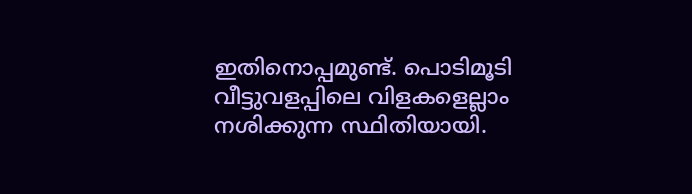ഇതിനൊപ്പമുണ്ട്. പൊടിമൂടി വീട്ടുവളപ്പിലെ വിളകളെല്ലാം നശിക്കുന്ന സ്ഥിതിയായി.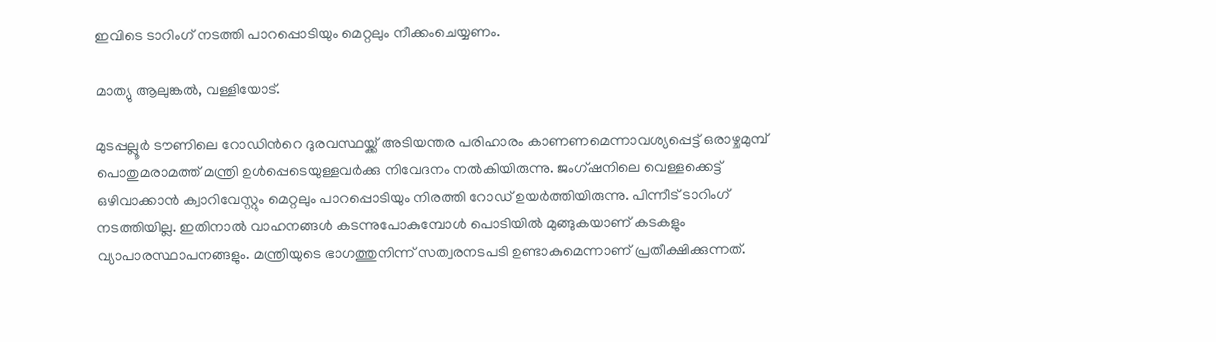ഇവിടെ ടാറിംഗ് നടത്തി പാറപ്പൊടിയും മെറ്റലും നീക്കംചെയ്യണം.

മാത്യു ആലുങ്കൽ, വള്ളിയോട്.

മുടപ്പല്ലൂർ ടൗണിലെ റോഡിന്‍റെ ദുരവസ്ഥയ്ക്ക് അടിയന്തര പരിഹാരം കാണണമെന്നാവശ്യപ്പെട്ട് ഒരാഴ്ചമുമ്പ് പൊതുമരാമത്ത് മന്ത്രി ഉൾപ്പെടെയുള്ളവർക്കു നിവേദനം നൽകിയിരുന്നു. ജംഗ്ഷനിലെ വെള്ളക്കെട്ട് ഒഴിവാക്കാൻ ക്വാറിവേസ്റ്റും മെറ്റലും പാറപ്പൊടിയും നിരത്തി റോഡ് ഉയർത്തിയിരുന്നു. പിന്നീട് ടാറിംഗ് നടത്തിയില്ല. ഇതിനാൽ വാഹനങ്ങൾ കടന്നുപോകുമ്പോൾ പൊടിയിൽ മുങ്ങുകയാണ് കടകളും വ്യാപാരസ്ഥാപനങ്ങളും. മന്ത്രിയുടെ ഭാഗത്തുനിന്ന് സത്വരനടപടി ഉണ്ടാകുമെന്നാണ് പ്രതീക്ഷിക്കുന്നത്.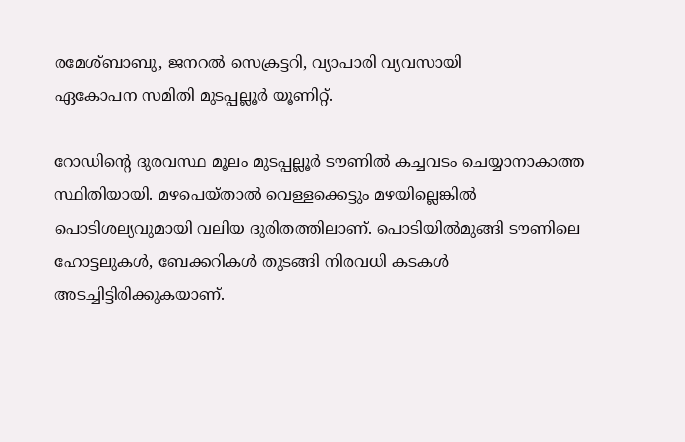രമേശ്ബാബു, ജനറൽ സെക്രട്ടറി, വ്യാപാരി വ്യവസായി
ഏകോപന സമിതി മുടപ്പല്ലൂർ യൂണിറ്റ്.

റോഡിന്‍റെ ദുരവസ്ഥ മൂലം മുടപ്പല്ലൂർ ടൗണിൽ കച്ചവടം ചെയ്യാനാകാത്ത സ്ഥിതിയായി. മഴപെയ്താൽ വെള്ളക്കെട്ടും മഴയില്ലെങ്കിൽ പൊടിശല്യവുമായി വലിയ ദുരിതത്തിലാണ്. പൊടിയിൽമുങ്ങി ടൗണിലെ ഹോട്ടലുകൾ, ബേക്കറികൾ തുടങ്ങി നിരവധി കടകൾ അടച്ചിട്ടിരിക്കുകയാണ്.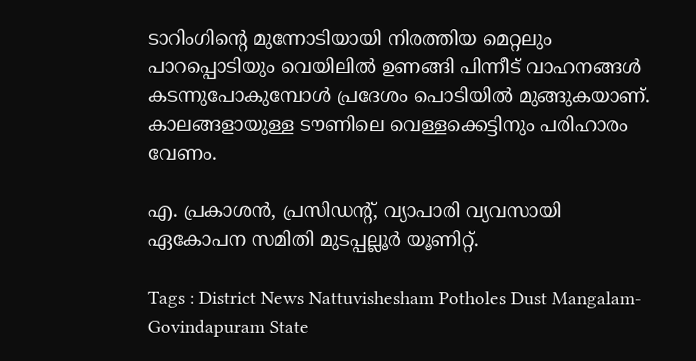ടാറിംഗിന്‍റെ മുന്നോടിയായി നിരത്തിയ മെറ്റലും പാറപ്പൊടിയും വെയിലിൽ ഉണങ്ങി പിന്നീട് വാഹനങ്ങൾ കടന്നുപോകുമ്പോൾ പ്രദേശം പൊടിയിൽ മുങ്ങുകയാണ്. കാലങ്ങളായുള്ള ടൗണിലെ വെള്ളക്കെട്ടിനും പരിഹാരം വേണം.

എ. പ്രകാശൻ, പ്രസിഡന്‍റ്, വ്യാപാരി വ്യവസായി
ഏകോപന സമിതി മുടപ്പല്ലൂർ യൂണിറ്റ്.

Tags : District News Nattuvishesham Potholes Dust Mangalam-Govindapuram State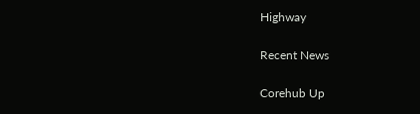Highway

Recent News

Corehub Up